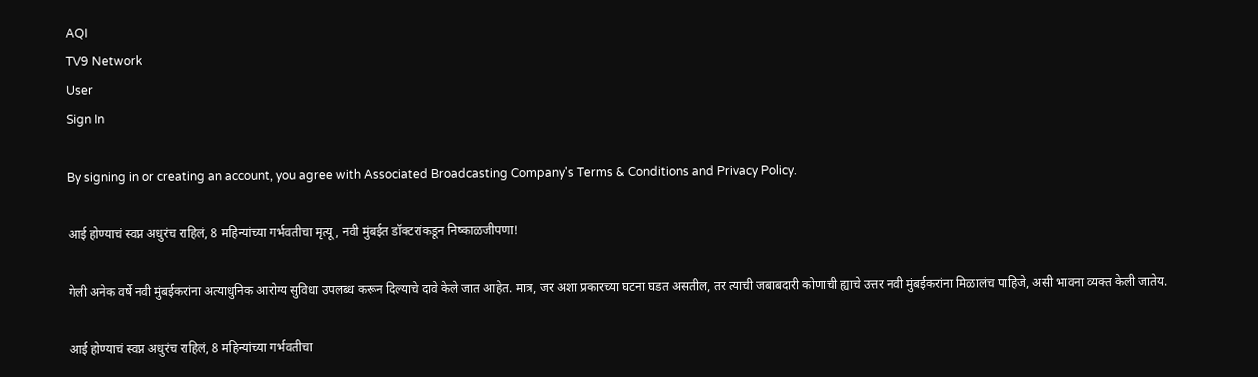AQI
TV9 Network
User
Sign In

By signing in or creating an account, you agree with Associated Broadcasting Company's Terms & Conditions and Privacy Policy.

आई होण्याचं स्वप्न अधुरंच राहिलं, 8 महिन्यांच्या गर्भवतीचा मृत्यू, नवी मुंबईत डॉक्टरांकडून निष्काळजीपणा!

गेली अनेक वर्षे नवी मुंबईकरांना अत्याधुनिक आरोग्य सुविधा उपलब्ध करून दिल्याचे दावे केले जात आहेत. मात्र, जर अशा प्रकारच्या घटना घडत असतील, तर त्याची जबाबदारी कोणाची ह्याचे उत्तर नवी मुंबईकरांना मिळालंच पाहिजे, असी भावना व्यक्त केली जातेय.

आई होण्याचं स्वप्न अधुरंच राहिलं, 8 महिन्यांच्या गर्भवतीचा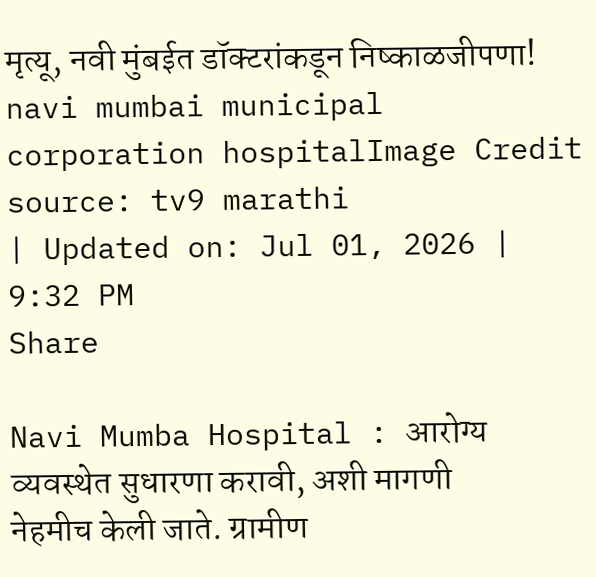मृत्यू, नवी मुंबईत डॉक्टरांकडून निष्काळजीपणा!
navi mumbai municipal corporation hospitalImage Credit source: tv9 marathi
| Updated on: Jul 01, 2026 | 9:32 PM
Share

Navi Mumba Hospital : आरोग्य व्यवस्थेत सुधारणा करावी, अशी मागणी नेहमीच केली जाते. ग्रामीण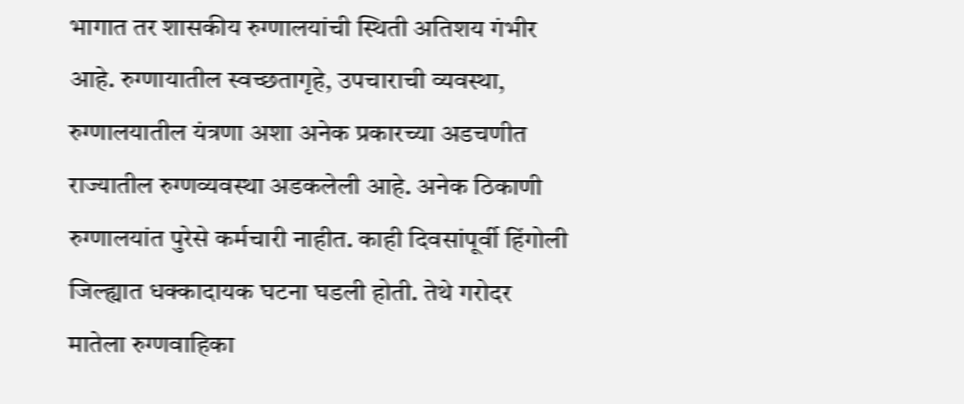भागात तर शासकीय रुग्णालयांची स्थिती अतिशय गंभीर आहे. रुग्णायातील स्वच्छतागृहे, उपचाराची व्यवस्था, रुग्णालयातील यंत्रणा अशा अनेक प्रकारच्या अडचणीत राज्यातील रुग्णव्यवस्था अडकलेली आहे. अनेक ठिकाणी रुग्णालयांत पुरेसे कर्मचारी नाहीत. काही दिवसांपूर्वी हिंगोली जिल्ह्यात धक्कादायक घटना घडली होती. तेथे गरोदर मातेला रुग्णवाहिका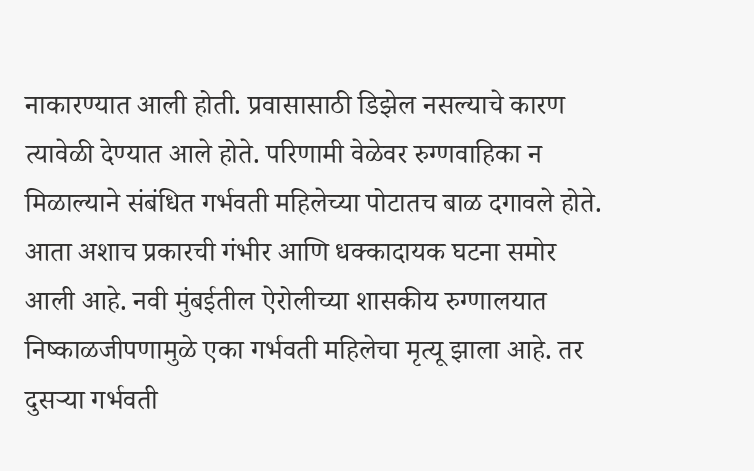नाकारण्यात आली होती. प्रवासासाठी डिझेल नसल्याचे कारण त्यावेळी देण्यात आले होते. परिणामी वेळेवर रुग्णवाहिका न मिळाल्याने संबंधित गर्भवती महिलेच्या पोटातच बाळ दगावले होते. आता अशाच प्रकारची गंभीर आणि धक्कादायक घटना समोर आली आहे. नवी मुंबईतील ऐरोलीच्या शासकीय रुग्णालयात निष्काळजीपणामुळे एका गर्भवती महिलेचा मृत्यू झाला आहे. तर दुसऱ्या गर्भवती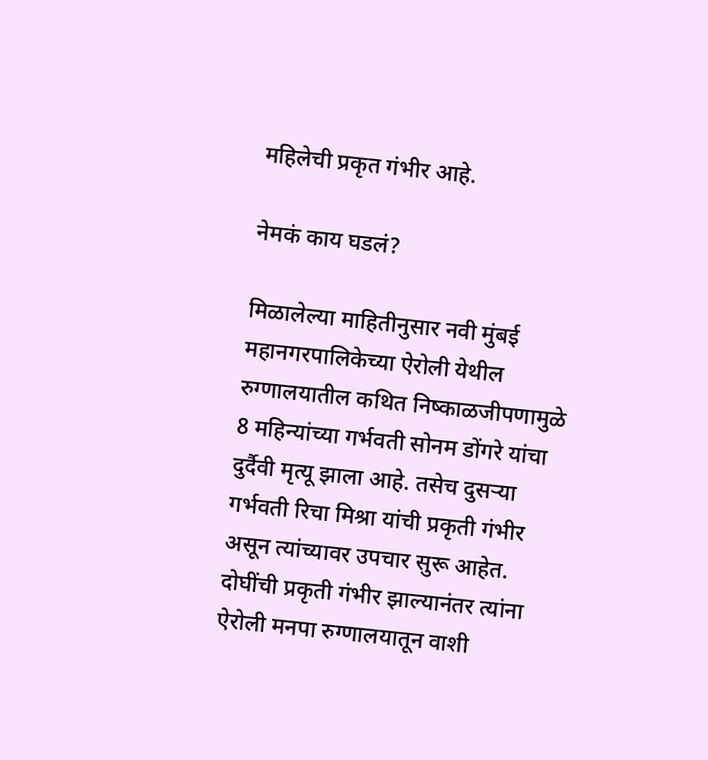महिलेची प्रकृत गंभीर आहे.

नेमकं काय घडलं?

मिळालेल्या माहितीनुसार नवी मुंबई महानगरपालिकेच्या ऐरोली येथील रुग्णालयातील कथित निष्काळजीपणामुळे 8 महिन्यांच्या गर्भवती सोनम डोंगरे यांचा दुर्दैवी मृत्यू झाला आहे. तसेच दुसऱ्या गर्भवती रिचा मिश्रा यांची प्रकृती गंभीर असून त्यांच्यावर उपचार सुरू आहेत. दोघींची प्रकृती गंभीर झाल्यानंतर त्यांना ऐरोली मनपा रुग्णालयातून वाशी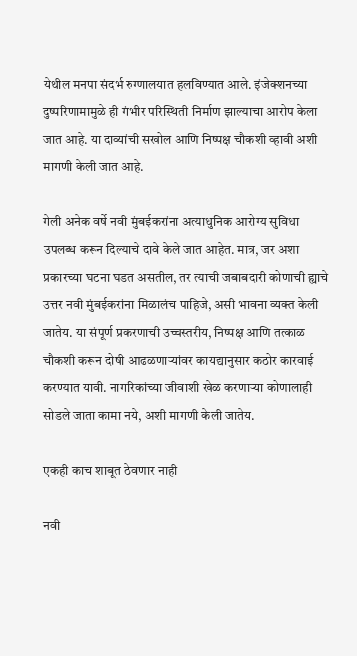येथील मनपा संदर्भ रुग्णालयात हलविण्यात आले. इंजेक्शनच्या दुष्परिणामामुळे ही गंभीर परिस्थिती निर्माण झाल्याचा आरोप केला जात आहे. या दाव्यांची सखोल आणि निष्पक्ष चौकशी व्हावी अशी मागणी केली जात आहे.

गेली अनेक वर्षे नवी मुंबईकरांना अत्याधुनिक आरोग्य सुविधा उपलब्ध करून दिल्याचे दावे केले जात आहेत. मात्र, जर अशा प्रकारच्या घटना घडत असतील, तर त्याची जबाबदारी कोणाची ह्याचे उत्तर नवी मुंबईकरांना मिळालंच पाहिजे, असी भावना व्यक्त केली जातेय. या संपूर्ण प्रकरणाची उच्चस्तरीय, निष्पक्ष आणि तत्काळ चौकशी करून दोषी आढळणाऱ्यांवर कायद्यानुसार कठोर कारवाई करण्यात यावी. नागरिकांच्या जीवाशी खेळ करणाऱ्या कोणालाही सोडले जाता कामा नये, अशी मागणी केली जातेय.

एकही काच शाबूत ठेवणार नाही

नवी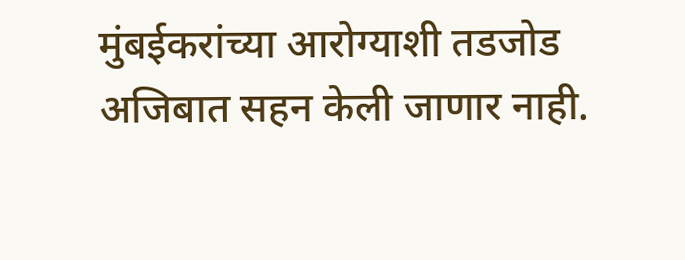मुंबईकरांच्या आरोग्याशी तडजोड अजिबात सहन केली जाणार नाही.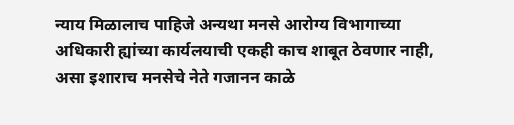न्याय मिळालाच पाहिजे अन्यथा मनसे आरोग्य विभागाच्या अधिकारी ह्यांच्या कार्यलयाची एकही काच शाबूत ठेवणार नाही, असा इशाराच मनसेचे नेते गजानन काळे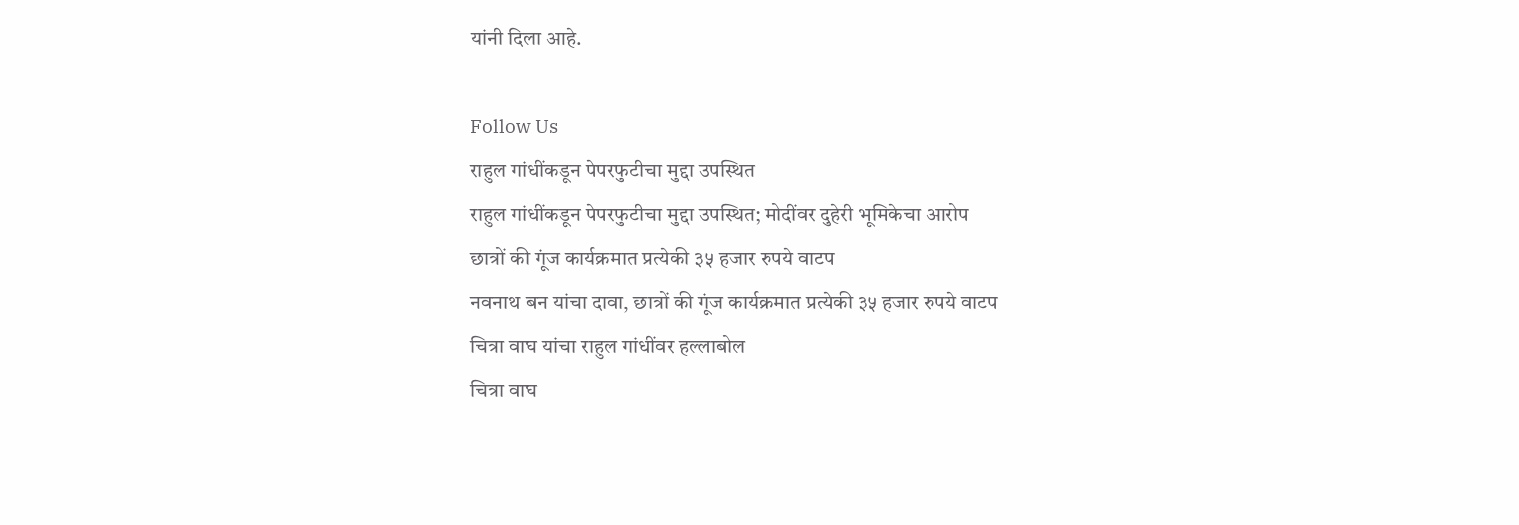यांनी दिला आहे.

Follow Us
राहुल गांधींकडून पेपरफुटीचा मुद्दा उपस्थित
राहुल गांधींकडून पेपरफुटीचा मुद्दा उपस्थित; मोदींवर दुहेरी भूमिकेचा आरोप
छात्रों की गूंज कार्यक्रमात प्रत्येकी ३५ हजार रुपये वाटप
नवनाथ बन यांचा दावा, छात्रों की गूंज कार्यक्रमात प्रत्येकी ३५ हजार रुपये वाटप
चित्रा वाघ यांचा राहुल गांधींवर हल्लाबोल
चित्रा वाघ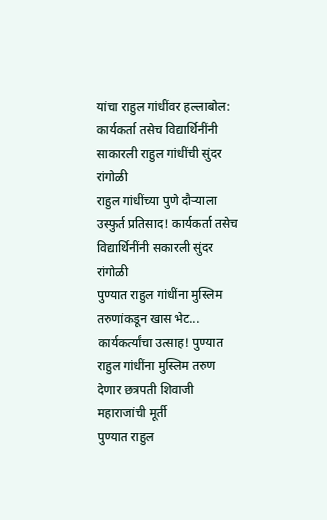यांचा राहुल गांधींवर हल्लाबोल:
कार्यकर्ता तसेच विद्यार्थिनींनी साकारली राहुल गांधींची सुंदर रांगोळी
राहुल गांधींच्या पुणे दौऱ्याला उस्फुर्त प्रतिसाद! कार्यकर्ता तसेच विद्यार्थिनींनी सकारली सुंदर रांगोळी
पुण्यात राहुल गांधींना मुस्लिम तरुणांकडून खास भेट...
कार्यकर्त्यांचा उत्साह! पुण्यात राहुल गांधींना मुस्लिम तरुण देणार छत्रपती शिवाजी महाराजांची मूर्ती
पुण्यात राहुल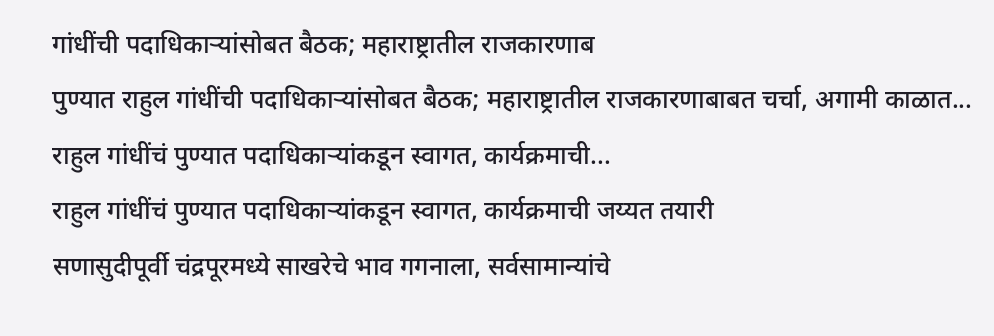गांधींची पदाधिकाऱ्यांसोबत बैठक; महाराष्ट्रातील राजकारणाब
पुण्यात राहुल गांधींची पदाधिकाऱ्यांसोबत बैठक; महाराष्ट्रातील राजकारणाबाबत चर्चा, अगामी काळात...
राहुल गांधींचं पुण्यात पदाधिकाऱ्यांकडून स्वागत, कार्यक्रमाची...
राहुल गांधींचं पुण्यात पदाधिकाऱ्यांकडून स्वागत, कार्यक्रमाची जय्यत तयारी
सणासुदीपूर्वी चंद्रपूरमध्ये साखरेचे भाव गगनाला, सर्वसामान्यांचे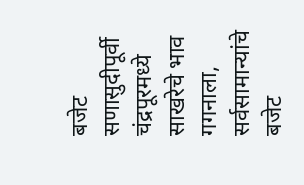बजेट
सणासुदीपूर्वी चंद्रपूरमध्ये साखरेचे भाव गगनाला, सर्वसामान्यांचे बजेट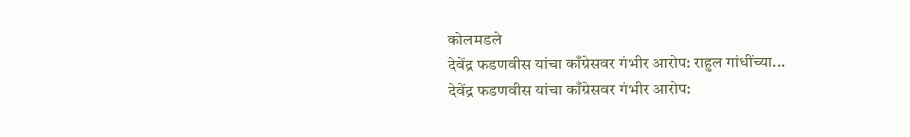कोलमडले
देवेंद्र फडणवीस यांचा काँग्रेसवर गंभीर आरोप: राहुल गांधींच्या...
देवेंद्र फडणवीस यांचा काँग्रेसवर गंभीर आरोप: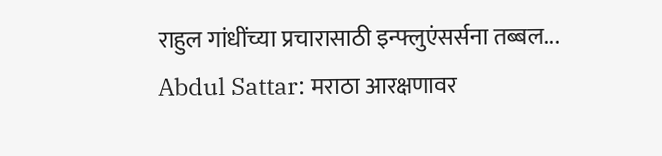राहुल गांधींच्या प्रचारासाठी इन्फ्लुएंसर्सना तब्बल...
Abdul Sattar: मराठा आरक्षणावर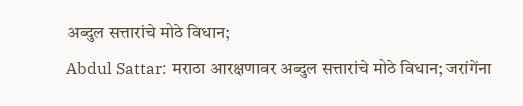अब्दुल सत्तारांचे मोठे विधान;
Abdul Sattar: मराठा आरक्षणावर अब्दुल सत्तारांचे मोठे विधान; जरांगेंना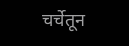चर्चेतून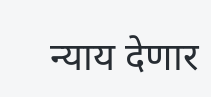न्याय देणार